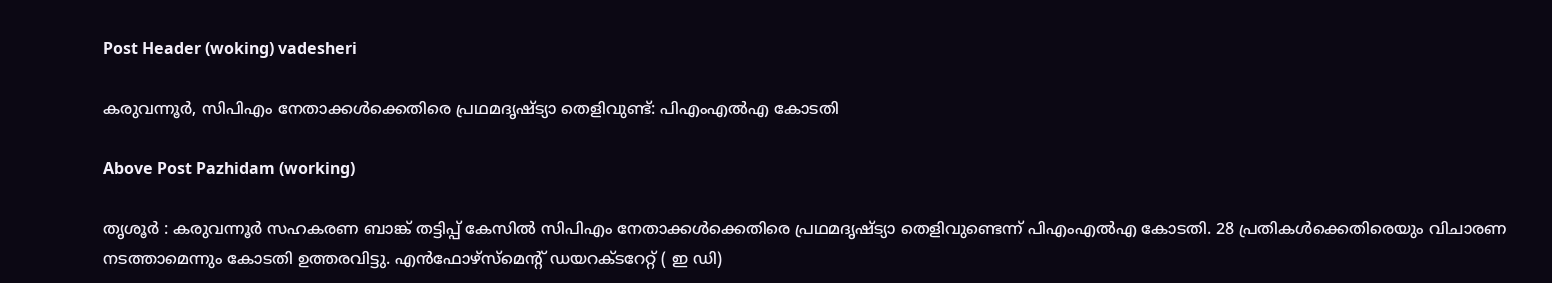Post Header (woking) vadesheri

കരുവന്നൂർ, സിപിഎം നേതാക്കൾക്കെതിരെ പ്രഥമദൃഷ്‌ട്യാ തെളിവുണ്ട്: പിഎംഎൽഎ കോടതി

Above Post Pazhidam (working)

തൃശൂർ : കരുവന്നൂർ സഹകരണ ബാങ്ക് തട്ടിപ്പ് കേസിൽ സിപിഎം നേതാക്കൾക്കെതിരെ പ്രഥമദൃഷ്‌ട്യാ തെളിവുണ്ടെന്ന് പിഎംഎൽഎ കോടതി. 28 പ്രതികൾക്കെതിരെയും വിചാരണ നടത്താമെന്നും കോടതി ഉത്തരവിട്ടു. എൻഫോഴ്‌സ്‌മെന്റ് ഡയറക്‌ടറേറ്റ് ( ഇ ഡി)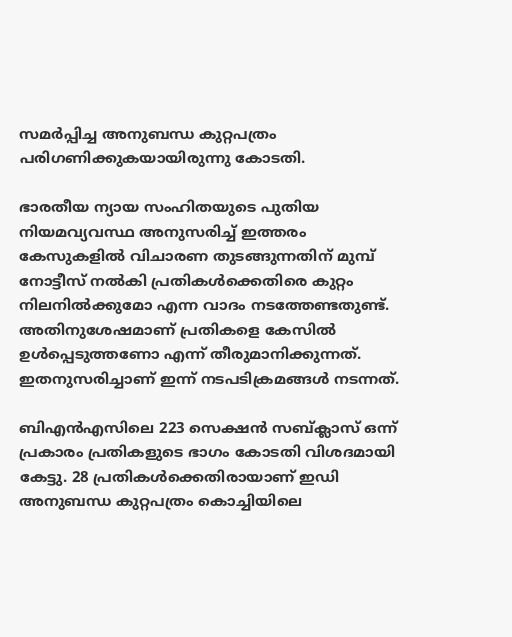സമർപ്പിച്ച അനുബന്ധ കുറ്റപത്രം പരിഗണിക്കുകയായിരുന്നു കോടതി.

ഭാരതീയ ന്യായ സംഹിതയുടെ പുതിയ നിയമവ്യവസ്ഥ അനുസരിച്ച് ഇത്തരം കേസുകളിൽ വിചാരണ തുടങ്ങുന്നതിന് മുമ്പ് നോട്ടീസ് നൽകി പ്രതികൾക്കെതിരെ കുറ്റം നിലനിൽക്കുമോ എന്ന വാദം നടത്തേണ്ടതുണ്ട്. അതിനുശേഷമാണ് പ്രതികളെ കേസിൽ ഉൾപ്പെടുത്തണോ എന്ന് തീരുമാനിക്കുന്നത്. ഇതനുസരിച്ചാണ് ഇന്ന് നടപടിക്രമങ്ങൾ നടന്നത്.

ബിഎൻഎസിലെ 223 സെക്ഷൻ സബ്ക്ലാസ് ഒന്ന് പ്രകാരം പ്രതികളുടെ ഭാഗം കോടതി വിശദമായി കേട്ടു. 28 പ്രതികൾക്കെതിരായാണ് ഇഡി അനുബന്ധ കുറ്റപത്രം കൊച്ചിയിലെ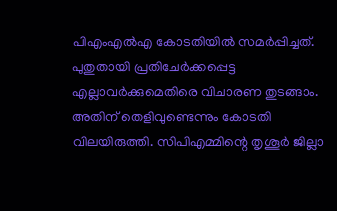പിഎംഎൽഎ കോടതിയിൽ സമർപ്പിച്ചത്. പുതുതായി പ്രതിചേർക്കപ്പെട്ട എല്ലാവർക്കുമെതിരെ വിചാരണ തുടങ്ങാം. അതിന് തെളിവുണ്ടെന്നും കോടതി വിലയിരുത്തി. സിപിഎമ്മിന്റെ തൃശൂർ ജില്ലാ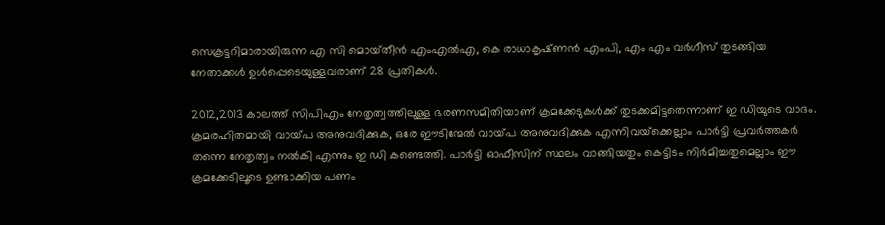സെക്രട്ടറിമാരായിരുന്ന എ സി മൊയ്‌തീൻ എംഎൽഎ, കെ രാധാകൃഷ്‌ണൻ എംപി, എം എം വർഗീസ് തുടങ്ങിയ നേതാക്കൾ ഉൾപ്പെടെയുള്ളവരാണ് 28 പ്രതികൾ.

2012,2013 കാലത്ത് സിപിഎം നേതൃത്വത്തിലുള്ള ഭരണസമിതിയാണ് ക്രമക്കേടുകൾക്ക് തുടക്കമിട്ടതെന്നാണ് ഇ ഡിയുടെ വാദം. ക്രമരഹിതമായി വായ്‌പ അനുവദിക്കുക, ഒരേ ഈടിന്മേൽ വായ്‌പ അനുവദിക്കുക എന്നിവയ്‌ക്കെല്ലാം പാർട്ടി പ്രവർത്തകർ തന്നെ നേതൃത്വം നൽകി എന്നും ഇ ഡി കണ്ടെത്തി. പാർട്ടി ഓഫീസിന് സ്ഥലം വാങ്ങിയതും കെട്ടിടം നിർമിച്ചതുമെല്ലാം ഈ ക്രമക്കേടിലൂടെ ഉണ്ടാക്കിയ പണം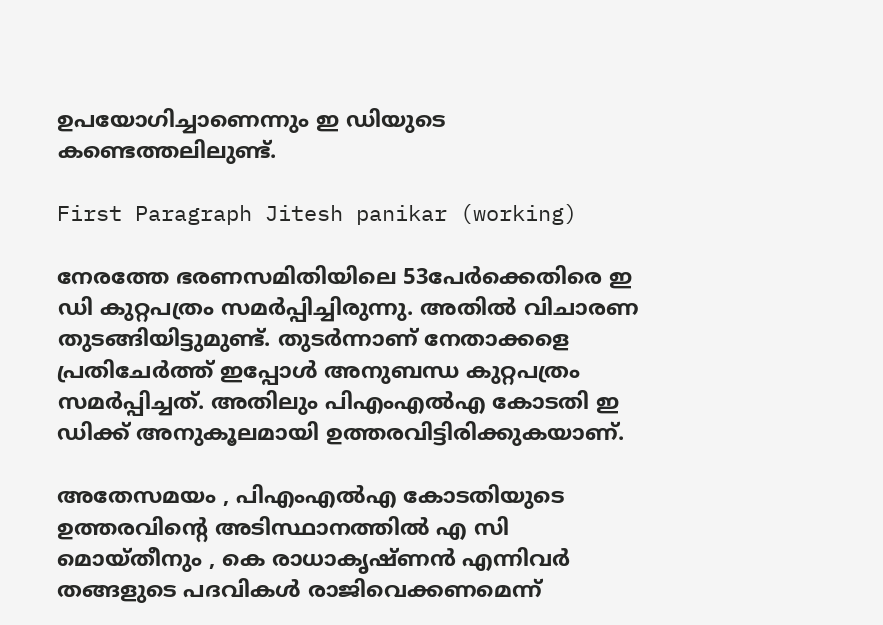ഉപയോഗിച്ചാണെന്നും ഇ ഡിയുടെ കണ്ടെത്തലിലുണ്ട്.

First Paragraph Jitesh panikar (working)

നേരത്തേ ഭരണസമിതിയിലെ 53പേർക്കെതിരെ ഇ ഡി കുറ്റപത്രം സമർപ്പിച്ചിരുന്നു. അതിൽ വിചാരണ തുടങ്ങിയിട്ടുമുണ്ട്. തുടർന്നാണ് നേതാക്കളെ പ്രതിചേർത്ത് ഇപ്പോൾ അനുബന്ധ കുറ്റപത്രം സമർപ്പിച്ചത്. അതിലും പിഎംഎൽഎ കോടതി ഇ ഡിക്ക് അനുകൂലമായി ഉത്തരവിട്ടിരിക്കുകയാണ്.

അതേസമയം , പിഎംഎൽഎ കോടതിയുടെ ഉത്തരവിന്റെ അടിസ്ഥാനത്തിൽ എ സി മൊയ്‌തീനും , കെ രാധാകൃഷ്ണൻ എന്നിവർ തങ്ങളുടെ പദവികൾ രാജിവെക്കണമെന്ന്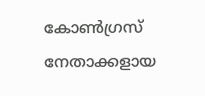കോൺഗ്രസ് നേതാക്കളായ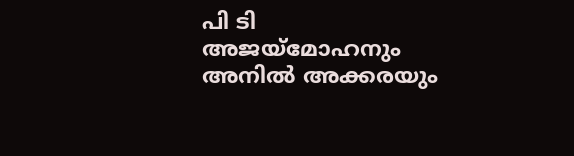പി ടി അജയ്‌മോഹനും അനിൽ അക്കരയും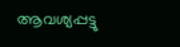ആവശ്യപ്പട്ടു